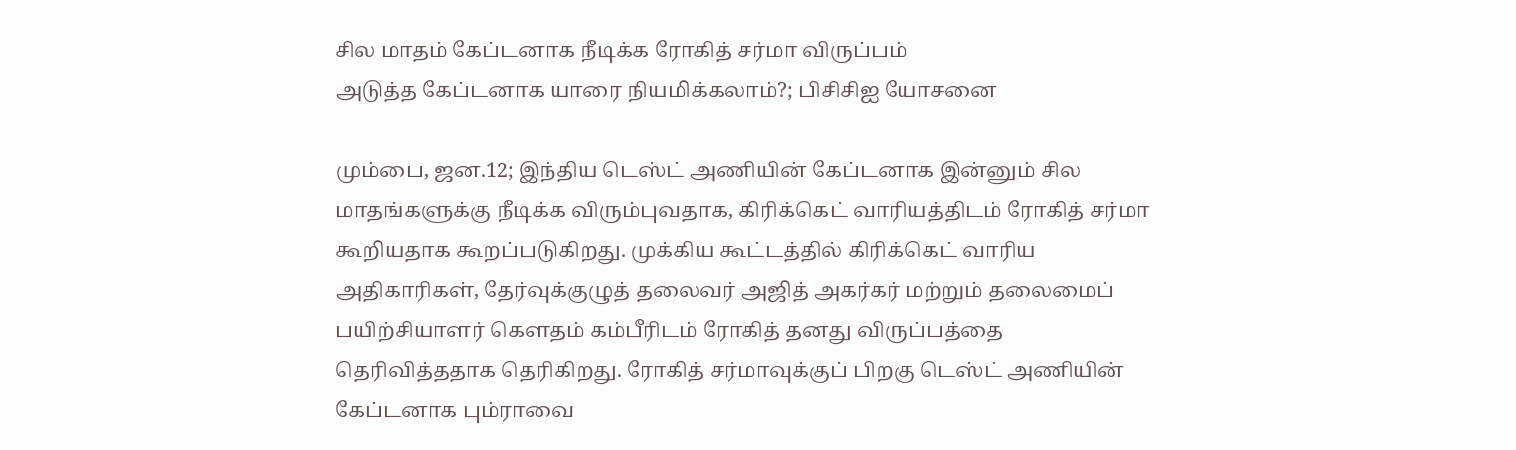சில மாதம் கேப்டனாக நீடிக்க ரோகித் சர்மா விருப்பம்
அடுத்த கேப்டனாக யாரை நியமிக்கலாம்?; பிசிசிஐ யோசனை

மும்பை, ஜன.12; இந்திய டெஸ்ட் அணியின் கேப்டனாக இன்னும் சில மாதங்களுக்கு நீடிக்க விரும்புவதாக, கிரிக்கெட் வாரியத்திடம் ரோகித் சர்மா கூறியதாக கூறப்படுகிறது. முக்கிய கூட்டத்தில் கிரிக்கெட் வாரிய அதிகாரிகள், தேர்வுக்குழுத் தலைவர் அஜித் அகர்கர் மற்றும் தலைமைப் பயிற்சியாளர் கௌதம் கம்பீரிடம் ரோகித் தனது விருப்பத்தை தெரிவித்ததாக தெரிகிறது. ரோகித் சர்மாவுக்குப் பிறகு டெஸ்ட் அணியின் கேப்டனாக பும்ராவை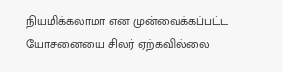நியமிக்கலாமா என முன்வைக்கப்பட்ட யோசனையை சிலர் ஏற்கவில்லை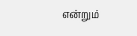என்றும்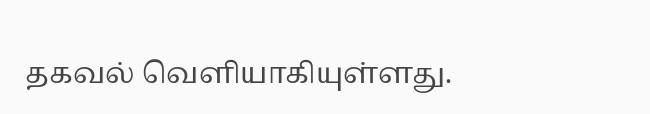தகவல் வெளியாகியுள்ளது.